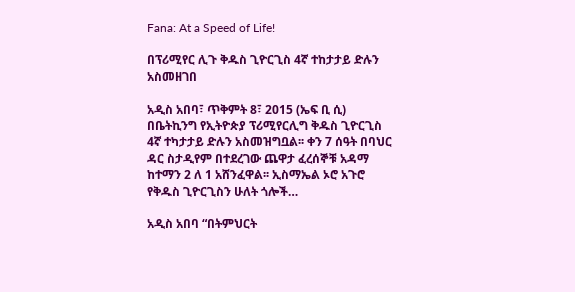Fana: At a Speed of Life!

በፕሪሚየር ሊጉ ቅዱስ ጊዮርጊስ 4ኛ ተከታታይ ድሉን አስመዘገበ

አዲስ አበባ፣ ጥቅምት 8፣ 2015 (ኤፍ ቢ ሲ) በቤትኪንግ የኢትዮጵያ ፕሪሚየርሊግ ቅዱስ ጊዮርጊስ 4ኛ ተካታታይ ድሉን አስመዝግቧል፡፡ ቀን 7 ሰዓት በባህር ዳር ስታዲየም በተደረገው ጨዋታ ፈረሰኞቹ አዳማ ከተማን 2 ለ 1 አሸንፈዋል፡፡ ኢስማኤል ኦሮ አጉሮ የቅዱስ ጊዮርጊስን ሁለት ጎሎች…

አዲስ አበባ “በትምህርት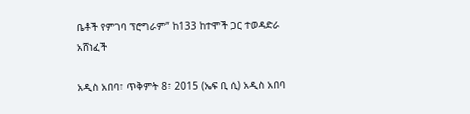ቤቶች የምገባ ፕሮግራም” ከ133 ከተሞች ጋር ተወዳድራ አሸነፈች

አዲስ አበባ፣ ጥቅምት 8፣ 2015 (ኤፍ ቢ ሲ) አዲስ አበባ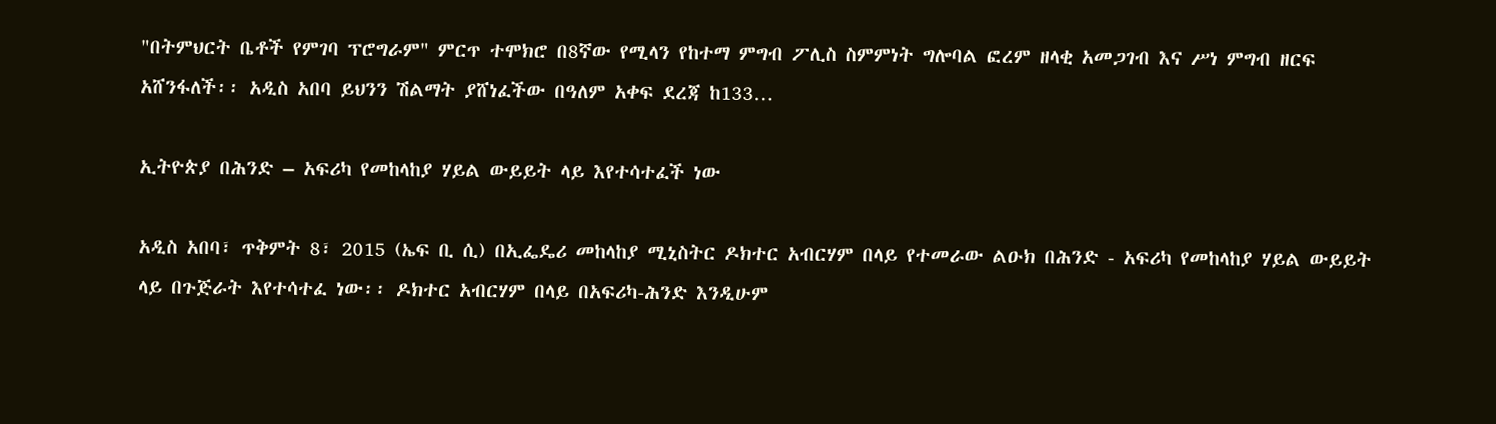"በትምህርት ቤቶች የምገባ ፕሮግራም" ምርጥ ተሞክሮ በ8ኛው የሚላን የከተማ ምግብ ፖሊስ ስምምነት ግሎባል ፎረም ዘላቂ አመጋገብ እና ሥነ ምግብ ዘርፍ አሸንፋለች፡፡ አዲስ አበባ ይህንን ሽልማት ያሸነፈችው በዓለም አቀፍ ደረጃ ከ133…

ኢትዮጵያ በሕንድ – አፍሪካ የመከላከያ ሃይል ውይይት ላይ እየተሳተፈች ነው

አዲስ አበባ፣ ጥቅምት 8፣ 2015 (ኤፍ ቢ ሲ) በኢፌዴሪ መከላከያ ሚኒስትር ዶክተር አብርሃም በላይ የተመራው ልዑክ በሕንድ - አፍሪካ የመከላከያ ሃይል ውይይት ላይ በጉጅራት እየተሳተፈ ነው፡፡ ዶክተር አብርሃም በላይ በአፍሪካ-ሕንድ እንዲሁም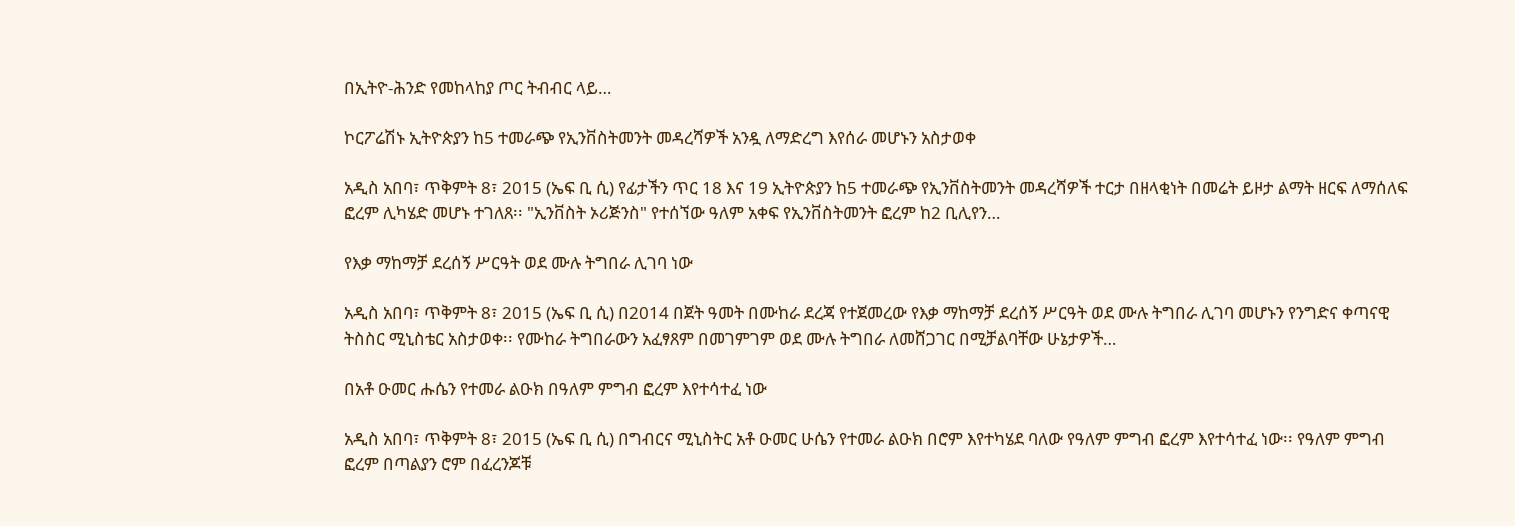በኢትዮ-ሕንድ የመከላከያ ጦር ትብብር ላይ…

ኮርፖሬሽኑ ኢትዮጵያን ከ5 ተመራጭ የኢንቨስትመንት መዳረሻዎች አንዷ ለማድረግ እየሰራ መሆኑን አስታወቀ

አዲስ አበባ፣ ጥቅምት 8፣ 2015 (ኤፍ ቢ ሲ) የፊታችን ጥር 18 እና 19 ኢትዮጵያን ከ5 ተመራጭ የኢንቨስትመንት መዳረሻዎች ተርታ በዘላቂነት በመሬት ይዞታ ልማት ዘርፍ ለማሰለፍ ፎረም ሊካሄድ መሆኑ ተገለጸ፡፡ "ኢንቨስት ኦሪጅንስ" የተሰኘው ዓለም አቀፍ የኢንቨስትመንት ፎረም ከ2 ቢሊየን…

የእቃ ማከማቻ ደረሰኝ ሥርዓት ወደ ሙሉ ትግበራ ሊገባ ነው

አዲስ አበባ፣ ጥቅምት 8፣ 2015 (ኤፍ ቢ ሲ) በ2014 በጀት ዓመት በሙከራ ደረጃ የተጀመረው የእቃ ማከማቻ ደረሰኝ ሥርዓት ወደ ሙሉ ትግበራ ሊገባ መሆኑን የንግድና ቀጣናዊ ትስስር ሚኒስቴር አስታወቀ፡፡ የሙከራ ትግበራውን አፈፃጸም በመገምገም ወደ ሙሉ ትግበራ ለመሸጋገር በሚቻልባቸው ሁኔታዎች…

በአቶ ዑመር ሑሴን የተመራ ልዑክ በዓለም ምግብ ፎረም እየተሳተፈ ነው

አዲስ አበባ፣ ጥቅምት 8፣ 2015 (ኤፍ ቢ ሲ) በግብርና ሚኒስትር አቶ ዑመር ሁሴን የተመራ ልዑክ በሮም እየተካሄደ ባለው የዓለም ምግብ ፎረም እየተሳተፈ ነው፡፡ የዓለም ምግብ ፎረም በጣልያን ሮም በፈረንጆቹ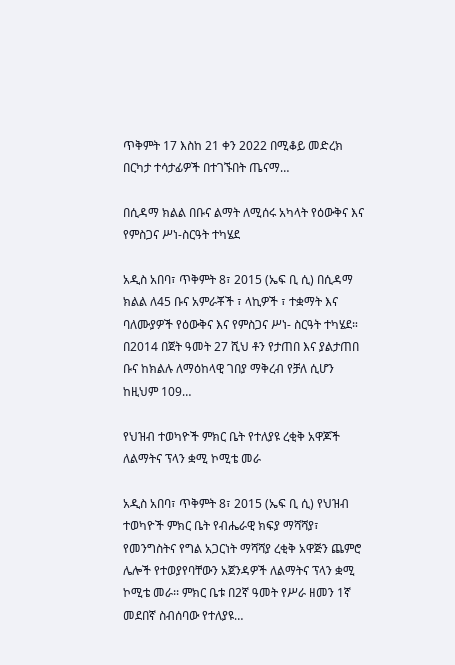ጥቅምት 17 እስከ 21 ቀን 2022 በሚቆይ መድረክ በርካታ ተሳታፊዎች በተገኙበት ጤናማ…

በሲዳማ ክልል በቡና ልማት ለሚሰሩ አካላት የዕውቅና እና የምስጋና ሥነ-ስርዓት ተካሄደ

አዲስ አበባ፣ ጥቅምት 8፣ 2015 (ኤፍ ቢ ሲ) በሲዳማ ክልል ለ45 ቡና አምራቾች ፣ ላኪዎች ፣ ተቋማት እና ባለሙያዎች የዕውቅና እና የምስጋና ሥነ- ስርዓት ተካሄደ። በ2014 በጀት ዓመት 27 ሺህ ቶን የታጠበ እና ያልታጠበ ቡና ከክልሉ ለማዕከላዊ ገበያ ማቅረብ የቻለ ሲሆን ከዚህም 109…

የህዝብ ተወካዮች ምክር ቤት የተለያዩ ረቂቅ አዋጆች ለልማትና ፕላን ቋሚ ኮሚቴ መራ

አዲስ አበባ፣ ጥቅምት 8፣ 2015 (ኤፍ ቢ ሲ) የህዝብ ተወካዮች ምክር ቤት የብሔራዊ ክፍያ ማሻሻያ፣ የመንግስትና የግል አጋርነት ማሻሻያ ረቂቅ አዋጅን ጨምሮ ሌሎች የተወያየባቸውን አጀንዳዎች ለልማትና ፕላን ቋሚ ኮሚቴ መራ፡፡ ምክር ቤቱ በ2ኛ ዓመት የሥራ ዘመን 1ኛ መደበኛ ስብሰባው የተለያዩ…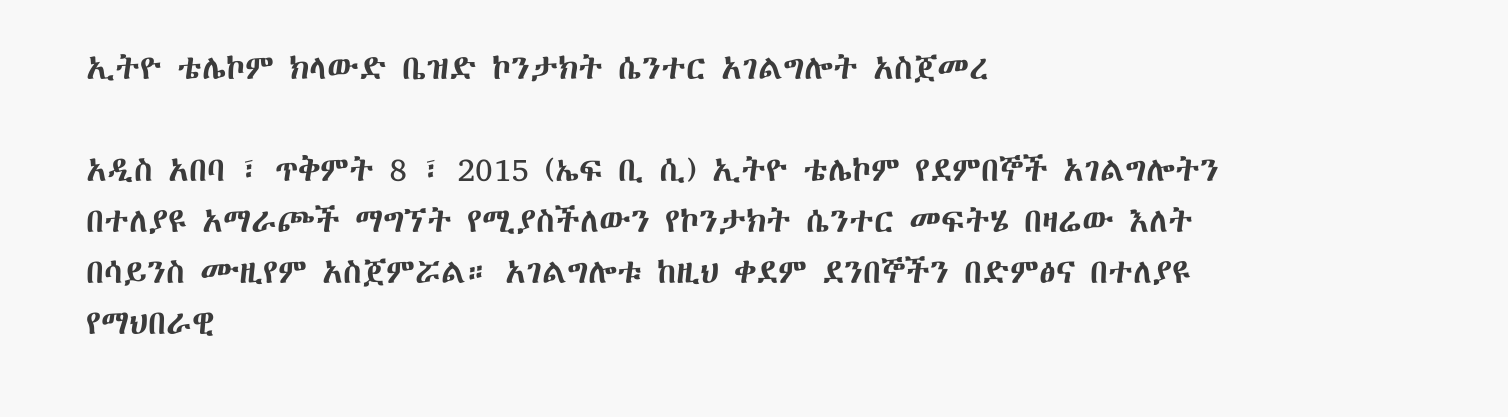ኢትዮ ቴሌኮም ክላውድ ቤዝድ ኮንታክት ሴንተር አገልግሎት አስጀመረ

አዲስ አበባ ፣ ጥቅምት 8 ፣ 2015 (ኤፍ ቢ ሲ) ኢትዮ ቴሌኮም የደምበኞች አገልግሎትን በተለያዩ አማራጮች ማግኘት የሚያስችለውን የኮንታክት ሴንተር መፍትሄ በዛሬው እለት በሳይንስ ሙዚየም አስጀምሯል። አገልግሎቱ ከዚህ ቀደም ደንበኞችን በድምፅና በተለያዩ የማህበራዊ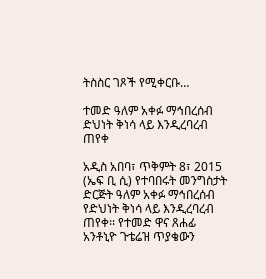ትስስር ገጾች የሚቀርቡ…

ተመድ ዓለም አቀፉ ማኅበረሰብ ድህነት ቅነሳ ላይ እንዲረባረብ ጠየቀ

አዲስ አበባ፣ ጥቅምት 8፣ 2015 (ኤፍ ቢ ሲ) የተባበሩት መንግስታት ድርጅት ዓለም አቀፉ ማኅበረሰብ የድህነት ቅነሳ ላይ እንዲረባረብ ጠየቀ፡፡ የተመድ ዋና ጸሐፊ አንቶኒዮ ጉቴሬዝ ጥያቄውን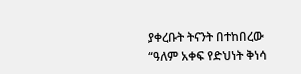ያቀረቡት ትናንት በተከበረው “ዓለም አቀፍ የድህነት ቅነሳ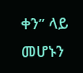ቀን” ላይ መሆኑን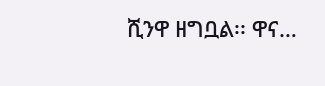ሺንዋ ዘግቧል፡፡ ዋና…